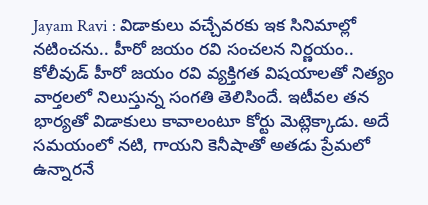Jayam Ravi : విడాకులు వచ్చేవరకు ఇక సినిమాల్లో నటించను.. హీరో జయం రవి సంచలన నిర్ణయం..
కోలీవుడ్ హీరో జయం రవి వ్యక్తిగత విషయాలతో నిత్యం వార్తలలో నిలుస్తున్న సంగతి తెలిసిందే. ఇటీవల తన భార్యతో విడాకులు కావాలంటూ కోర్టు మెట్లెక్కాడు. అదే సమయంలో నటి, గాయని కెనీషాతో అతడు ప్రేమలో ఉన్నారనే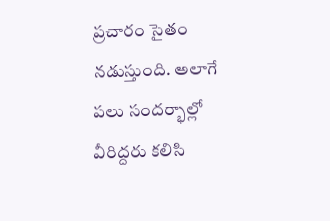ప్రచారం సైతం నడుస్తుంది. అలాగే పలు సందర్భాల్లో వీరిద్దరు కలిసి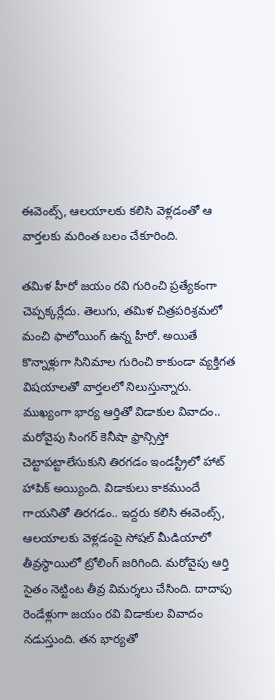ఈవెంట్స్, ఆలయాలకు కలిసి వెళ్లడంతో ఆ వార్తలకు మరింత బలం చేకూరింది.

తమిళ హీరో జయం రవి గురించి ప్రత్యేకంగా చెప్పక్కర్లేదు. తెలుగు, తమిళ చిత్రపరిశ్రమలో మంచి ఫాలోయింగ్ ఉన్న హీరో. అయితే కొన్నాళ్లుగా సినిమాల గురించి కాకుండా వ్యక్తిగత విషయాలతో వార్తలలో నిలుస్తున్నారు. ముఖ్యంగా భార్య ఆర్తితో విడాకుల వివాదం.. మరోవైపు సింగర్ కెనీషా ఫ్రాన్సిస్తో చెట్టాపట్టాలేసుకుని తిరగడం ఇండస్ట్రీలో హాట్ హాపిక్ అయ్యింది. విడాకులు కాకముందే గాయనితో తిరగడం.. ఇద్దరు కలిసి ఈవెంట్స్, ఆలయాలకు వెళ్లడంపై సోషల్ మీడియాలో తీవ్రస్థాయిలో ట్రోలింగ్ జరిగింది. మరోవైపు ఆర్తి సైతం నెట్టింట తీవ్ర విమర్శలు చేసింది. దాదాపు రెండేళ్లుగా జయం రవి విడాకుల వివాదం నడుస్తుంది. తన భార్యతో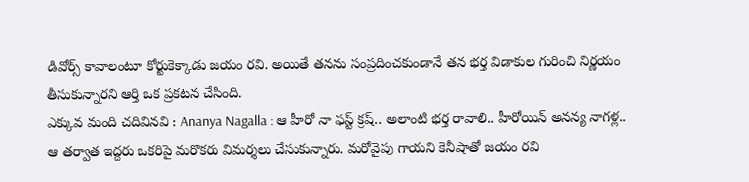డివోర్స్ కావాలంటూ కోర్టుకెక్కాడు జయం రవి. అయితే తనను సంప్రదించకుండానే తన భర్త విడాకుల గురించి నిర్ణయం తీసుకున్నారని ఆర్తి ఒక ప్రకటన చేసింది.
ఎక్కువ మంది చదివినవి : Ananya Nagalla : ఆ హీరో నా ఫస్ట్ క్రష్.. అలాంటి భర్త రావాలి.. హీరోయిన్ అనన్య నాగళ్ల..
ఆ తర్వాత ఇద్దరు ఒకరిపై మరొకరు విమర్శలు చేసుకున్నారు. మరోవైపు గాయని కెనీషాతో జయం రవి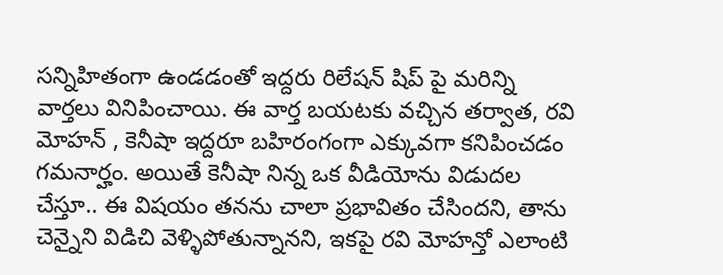సన్నిహితంగా ఉండడంతో ఇద్దరు రిలేషన్ షిప్ పై మరిన్ని వార్తలు వినిపించాయి. ఈ వార్త బయటకు వచ్చిన తర్వాత, రవి మోహన్ , కెనీషా ఇద్దరూ బహిరంగంగా ఎక్కువగా కనిపించడం గమనార్హం. అయితే కెనీషా నిన్న ఒక వీడియోను విడుదల చేస్తూ.. ఈ విషయం తనను చాలా ప్రభావితం చేసిందని, తాను చెన్నైని విడిచి వెళ్ళిపోతున్నానని, ఇకపై రవి మోహన్తో ఎలాంటి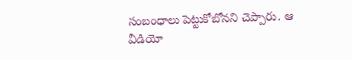సంబంధాలు పెట్టుకోబోనని చెప్పారు. ఆ వీడియో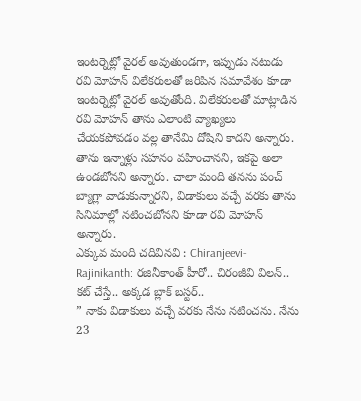ఇంటర్నెట్లో వైరల్ అవుతుండగా, ఇప్పుడు నటుడు రవి మోహన్ విలేకరులతో జరిపిన సమావేశం కూడా ఇంటర్నెట్లో వైరల్ అవుతోంది. విలేకరులతో మాట్లాడిన రవి మోహన్ తాను ఎలాంటి వ్యాఖ్యలు చేయకపోవడం వల్ల తానేమి దోషిని కాదని అన్నారు. తాను ఇన్నాళ్లు సహనం వహించానని, ఇకపై అలా ఉండబోనని అన్నారు. చాలా మంది తనను పంచ్ బ్యాగ్లా వాడుకున్నారని, విడాకులు వచ్చే వరకు తాను సినిమాల్లో నటించబోనని కూడా రవి మోహన్ అన్నారు.
ఎక్కువ మంది చదివినవి : Chiranjeevi- Rajinikanth: రజినీకాంత్ హీరో.. చిరంజీవి విలన్.. కట్ చేస్తే.. అక్కడ బ్లాక్ బస్టర్..
” నాకు విడాకులు వచ్చే వరకు నేను నటించను. నేను 23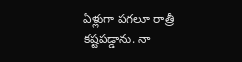ఏళ్లుగా పగలూ రాత్రీ కష్టపడ్డాను. నా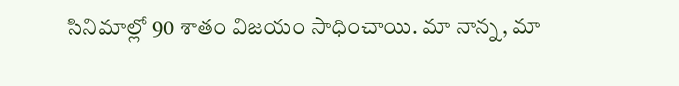సినిమాల్లో 90 శాతం విజయం సాధించాయి. మా నాన్న, మా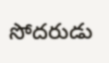సోదరుడు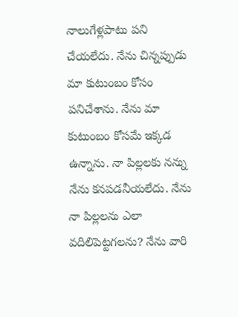నాలుగేళ్లపాటు పని చేయలేదు. నేను చిన్నప్పుడు మా కుటుంబం కోసం పనిచేశాను. నేను మా కుటుంబం కోసమే ఇక్కడ ఉన్నాను. నా పిల్లలకు నన్ను నేను కనపడనీయలేదు. నేను నా పిల్లలను ఎలా వదిలిపెట్టగలను? నేను వారి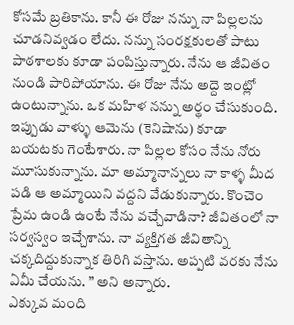కోసమే బ్రతికాను. కానీ ఈ రోజు నన్ను నా పిల్లలను చూడనివ్వడం లేదు. నన్ను సంరక్షకులతో పాటు పాఠశాలకు కూడా పంపిస్తున్నారు. నేను ఆ జీవితం నుండి పారిపోయాను. ఈ రోజు నేను అద్దె ఇంట్లో ఉంటున్నాను. ఒక మహిళ నన్ను అర్థం చేసుకుంది. ఇప్పుడు వాళ్ళు ఆమెను (కెనిషాను) కూడా బయటకు గెంటేశారు. నా పిల్లల కోసం నేను నోరు మూసుకున్నాను. మా అమ్మానాన్నలు నా కాళ్ళ మీద పడి ఆ అమ్మాయిని వద్దని వేడుకున్నారు. కొంచెం ప్రేమ ఉండి ఉంటే నేను వచ్చేవాడినా? జీవితంలో నా సర్వస్వం ఇచ్చేశాను. నా వ్యక్తిగత జీవితాన్ని చక్కదిద్దుకున్నాక తిరిగి వస్తాను. అప్పటి వరకు నేను ఏమీ చేయను. ” అని అన్నారు.
ఎక్కువ మంది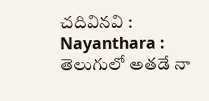చదివినవి : Nayanthara : తెలుగులో అతడే నా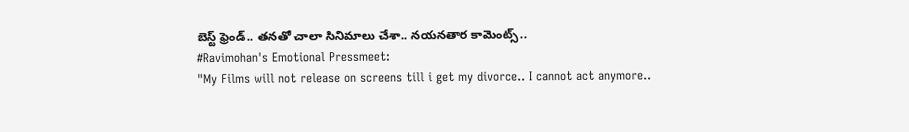బెస్ట్ ఫ్రెండ్.. తనతో చాలా సినిమాలు చేశా.. నయనతార కామెంట్స్..
#Ravimohan's Emotional Pressmeet:
"My Films will not release on screens till i get my divorce.. I cannot act anymore..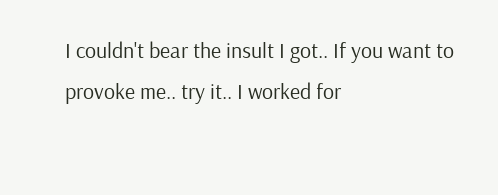I couldn't bear the insult I got.. If you want to provoke me.. try it.. I worked for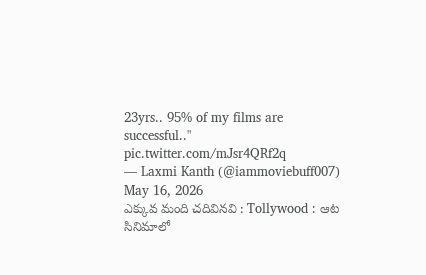23yrs.. 95% of my films are successful.." pic.twitter.com/mJsr4QRf2q
— Laxmi Kanth (@iammoviebuff007) May 16, 2026
ఎక్కువ మంది చదివినవి : Tollywood : ఆట సినిమాలో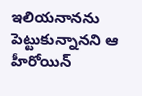ఇలియనానను పెట్టుకున్నానని ఆ హీరోయిన్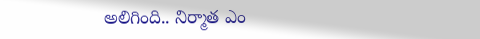అలిగింది.. నిర్మాత ఎం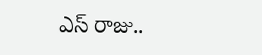ఎస్ రాజు..